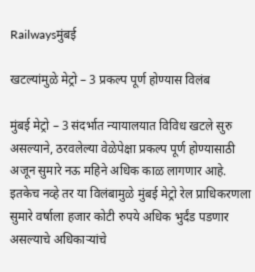Railwaysमुंबई

खटल्यांमुळे मेट्रो – 3 प्रकल्प पूर्ण होण्यास विलंब

मुंबई मेट्रो – 3 संदर्भात न्यायालयात विविध खटले सुरु असल्याने, ठरवलेल्या वेळेपेक्षा प्रकल्प पूर्ण होण्यासाठी अजून सुमारे नऊ महिने अधिक काळ लागणार आहे. इतकेच नव्हे तर या विलंबामुळे मुंबई मेट्रो रेल प्राधिकरणला सुमारे वर्षाला हजार कोटी रुपये अधिक भुर्दंड पडणार असल्याचे अधिकार्‍यांचे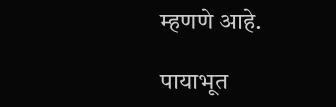म्हणणे आहे.

पायाभूत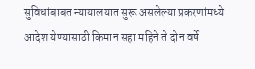सुविधांबाबत न्यायालयात सुरू असलेल्या प्रकरणांमध्ये आदेश येण्यासाठी किमान सहा महिने ते दोन वर्षे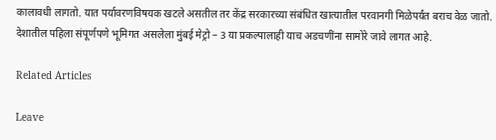कालावधी लागतो. यात पर्यावरणविषयक खटले असतील तर केंद्र सरकारच्या संबंधित खात्यातील परवानगी मिळेपर्यंत बराच वेळ जातो. देशातील पहिला संपूर्णपणे भूमिगत असलेला मुंबई मेट्रो – 3 या प्रकल्पालाही याच अडचणींना सामोरे जावे लागत आहे.

Related Articles

Leave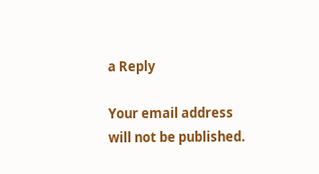a Reply

Your email address will not be published.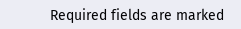Required fields are marked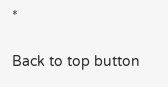*

Back to top button